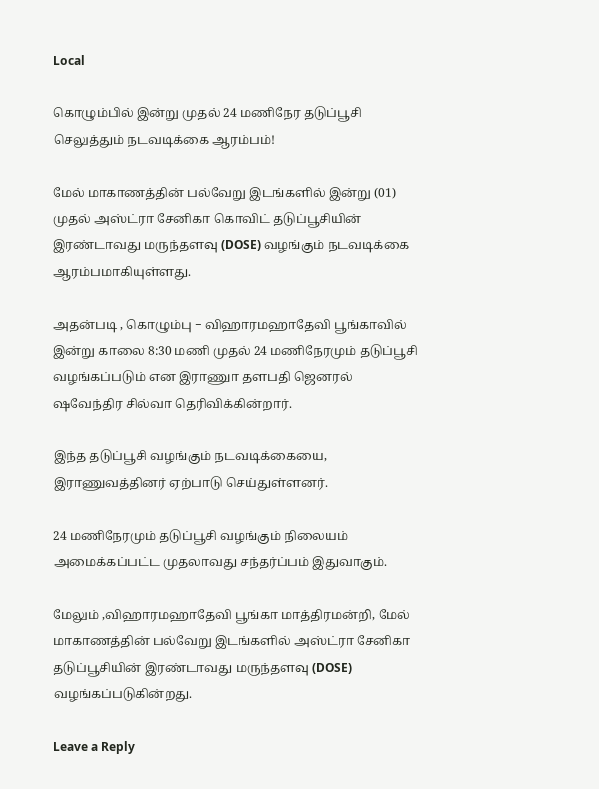Local

கொழும்பில் இன்று முதல் 24 மணிநேர தடுப்பூசி செலுத்தும் நடவடிக்கை ஆரம்பம்!

மேல் மாகாணத்தின் பல்வேறு இடங்களில் இன்று (01) முதல் அஸ்ட்ரா சேனிகா கொவிட் தடுப்பூசியின் இரண்டாவது மருந்தளவு (DOSE) வழங்கும் நடவடிக்கை ஆரம்பமாகியுள்ளது.

அதன்படி , கொழும்பு − விஹாரமஹாதேவி பூங்காவில் இன்று காலை 8:30 மணி முதல் 24 மணிநேரமும் தடுப்பூசி வழங்கப்படும் என இராணுா தளபதி ஜெனரல் ஷவேந்திர சில்வா தெரிவிக்கின்றார்.

இந்த தடுப்பூசி வழங்கும் நடவடிக்கையை, இராணுவத்தினர் ஏற்பாடு செய்துள்ளனர்.

24 மணிநேரமும் தடுப்பூசி வழங்கும் நிலையம் அமைக்கப்பட்ட முதலாவது சந்தர்ப்பம் இதுவாகும்.

மேலும் ,விஹாரமஹாதேவி பூங்கா மாத்திரமன்றி, மேல் மாகாணத்தின் பல்வேறு இடங்களில் அஸ்ட்ரா சேனிகா தடுப்பூசியின் இரண்டாவது மருந்தளவு (DOSE) வழங்கப்படுகின்றது.

Leave a Reply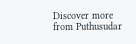Discover more from Puthusudar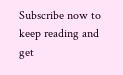Subscribe now to keep reading and get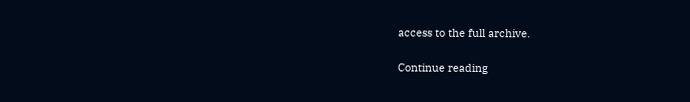access to the full archive.

Continue reading